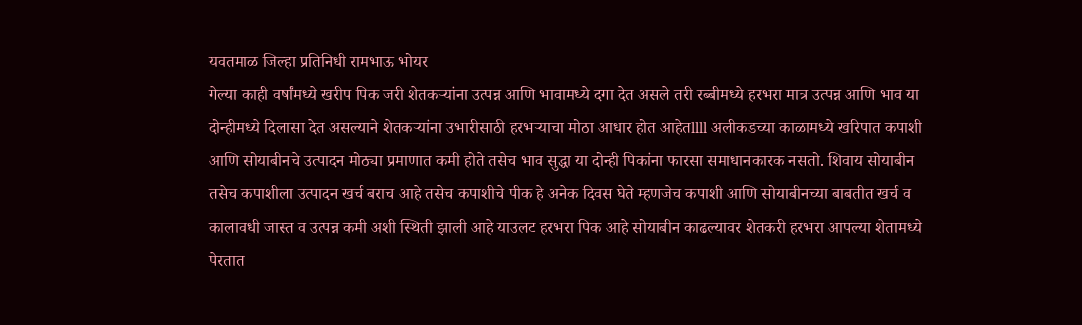यवतमाळ जिल्हा प्रतिनिधी रामभाऊ भोयर
गेल्या काही वर्षांमध्ये खरीप पिक जरी शेतकऱ्यांना उत्पन्न आणि भावामध्ये दगा देत असले तरी रब्बीमध्ये हरभरा मात्र उत्पन्न आणि भाव या दोन्हीमध्ये दिलासा देत असल्याने शेतकऱ्यांना उभारीसाठी हरभऱ्याचा मोठा आधार होत आहेतllll अलीकडच्या काळामध्ये खरिपात कपाशी आणि सोयाबीनचे उत्पादन मोठ्या प्रमाणात कमी होते तसेच भाव सुद्धा या दोन्ही पिकांना फारसा समाधानकारक नसतो. शिवाय सोयाबीन तसेच कपाशीला उत्पादन खर्च बराच आहे तसेच कपाशीचे पीक हे अनेक दिवस घेते म्हणजेच कपाशी आणि सोयाबीनच्या बाबतीत खर्च व कालावधी जास्त व उत्पन्न कमी अशी स्थिती झाली आहे याउलट हरभरा पिक आहे सोयाबीन काढल्यावर शेतकरी हरभरा आपल्या शेतामध्ये पेरतात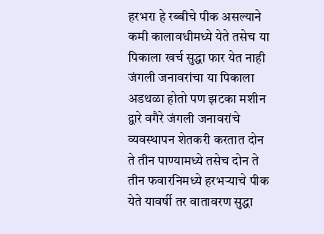हरभरा हे रब्बीचे पीक असल्याने कमी कालावधीमध्ये येते तसेच या पिकाला खर्च सुद्धा फार येत नाही जंगली जनावरांचा या पिकाला अडथळा होतो पण झटका मशीन द्वारे वगैरे जंगली जनावरांचे व्यवस्थापन शेतकरी करतात दोन ते तीन पाण्यामध्ये तसेच दोन ते तीन फवारनिमध्ये हरभऱ्याचे पीक येते यावर्षी तर वातावरण सुद्धा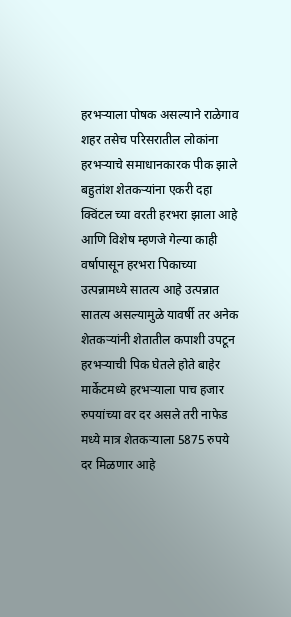हरभऱ्याला पोषक असल्याने राळेगाव शहर तसेच परिसरातील लोकांना हरभऱ्याचे समाधानकारक पीक झाले बहुतांश शेतकऱ्यांना एकरी दहा क्विंटल च्या वरती हरभरा झाला आहे आणि विशेष म्हणजे गेल्या काही वर्षापासून हरभरा पिकाच्या उत्पन्नामध्ये सातत्य आहे उत्पन्नात सातत्य असल्यामुळे यावर्षी तर अनेक शेतकऱ्यांनी शेतातील कपाशी उपटून हरभऱ्याची पिक घेतले होते बाहेर मार्केटमध्ये हरभऱ्याला पाच हजार रुपयांच्या वर दर असले तरी नाफेड मध्ये मात्र शेतकऱ्याला 5875 रुपये दर मिळणार आहे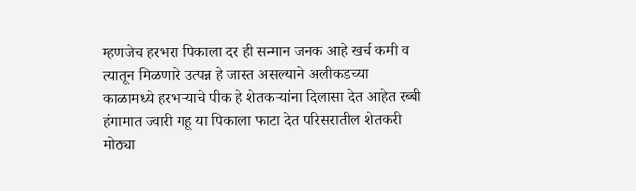म्हणजेच हरभरा पिकाला दर ही सन्मान जनक आहे खर्च कमी व त्यातून मिळणारे उत्पन्न हे जास्त असल्याने अलीकडच्या काळामध्ये हरभऱ्याचे पीक हे शेतकऱ्यांना दिलासा देत आहेत रब्बी हंगामात ज्वारी गहू या पिकाला फाटा देत परिसरातील शेतकरी मोठ्या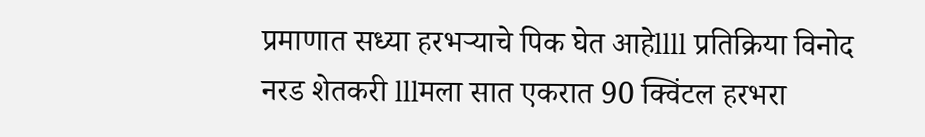प्रमाणात सध्या हरभऱ्याचे पिक घेत आहेllll प्रतिक्रिया विनोद नरड शेतकरी lllमला सात एकरात 90 क्विंटल हरभरा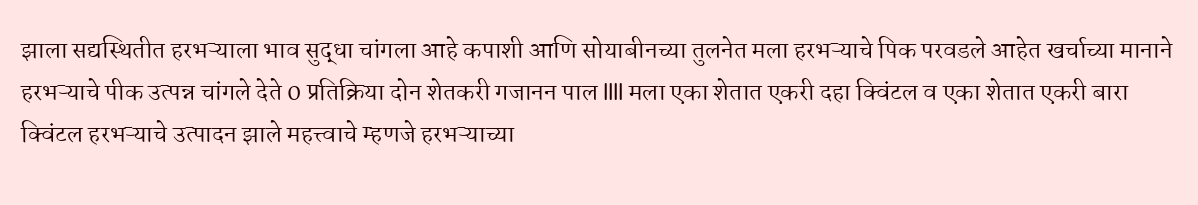झाला सद्यस्थितीत हरभऱ्याला भाव सुद्धा चांगला आहे कपाशी आणि सोयाबीनच्या तुलनेत मला हरभऱ्याचे पिक परवडले आहेत खर्चाच्या मानाने हरभऱ्याचे पीक उत्पन्न चांगले देते 0 प्रतिक्रिया दोन शेतकरी गजानन पाल llll मला एका शेतात एकरी दहा क्विंटल व एका शेतात एकरी बारा क्विंटल हरभऱ्याचे उत्पादन झाले महत्त्वाचे म्हणजे हरभऱ्याच्या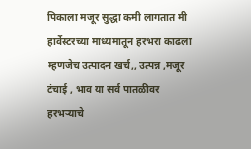पिकाला मजूर सुद्धा कमी लागतात मी हार्वेस्टरच्या माध्यमातून हरभरा काढला म्हणजेच उत्पादन खर्च,, उत्पन्न ,मजूर टंचाई , भाव या सर्व पातळीवर हरभऱ्याचे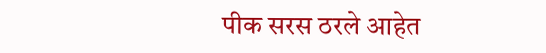पीक सरस ठरले आहेत